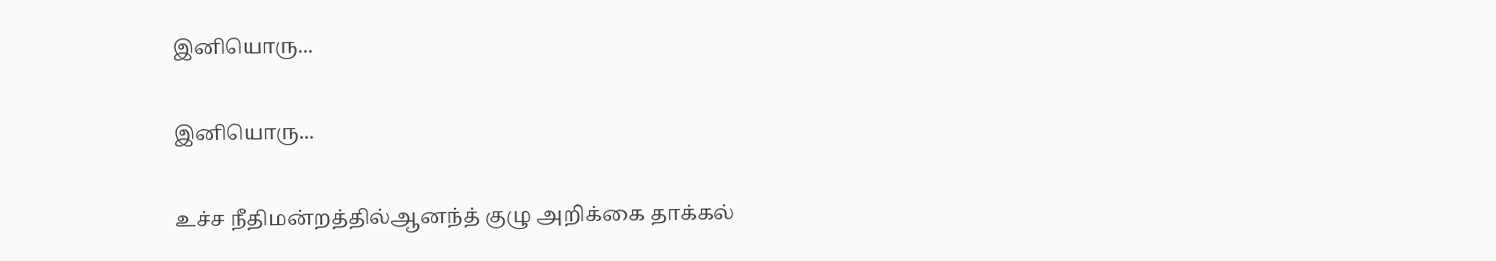இனியொரு...

இனியொரு...

உச்ச நீதிமன்றத்தில்ஆனந்த் குழு அறிக்கை தாக்கல்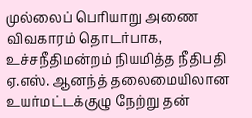முல்லைப் பெரியாறு அணை விவகாரம் தொடர்பாக, உச்சநீதிமன்றம் நியமித்த நீதிபதி ஏ.எஸ். ஆனந்த் தலைமையிலான உயர்மட்டக்குழு நேற்று தன்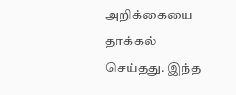அறிக்கையை தாக்கல் செய்தது. இந்த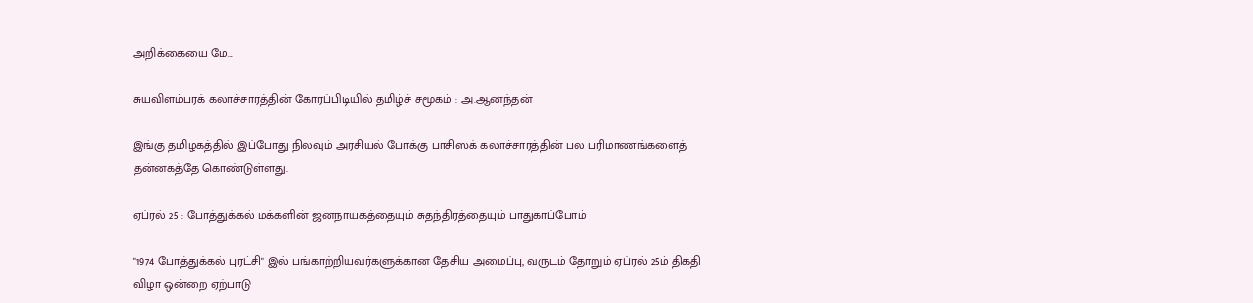அறிக்கையை மே...

சுயவிளம்பரக் கலாச்சாரத்தின் கோரப்பிடியில் தமிழ்ச் சமூகம் : அ.ஆனந்தன்

இங்கு தமிழகத்தில் இப்போது நிலவும் அரசியல் போக்கு பாசிஸக் கலாச்சாரத்தின் பல பரிமாணங்களைத் தன்னகத்தே கொண்டுள்ளது.

ஏப்ரல் 25 : போத்துக்கல் மக்களின் ஜனநாயகத்தையும் சுதந்திரத்தையும் பாதுகாப்போம்

"1974 போத்துக்கல் புரட்சி" இல் பங்காற்றியவர்களுக்கான தேசிய அமைப்பு, வருடம் தோறும் ஏப்ரல் 25ம் திகதி விழா ஒன்றை ஏற்பாடு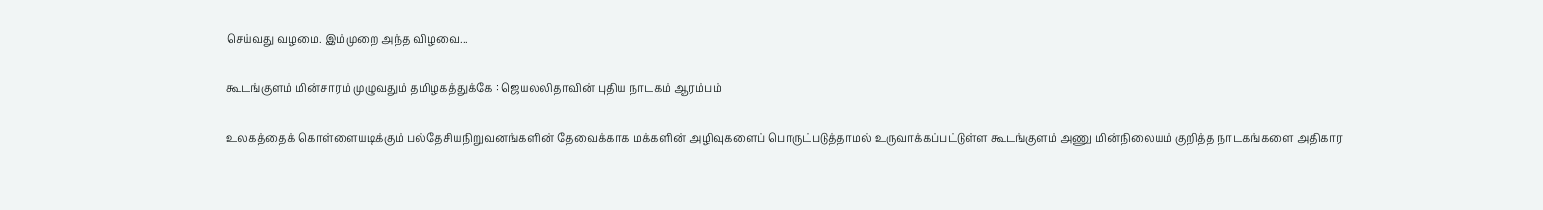செய்வது வழமை. இம்முறை அந்த விழவை...

கூடங்குளம் மின்சாரம் முழுவதும் தமிழகத்துக்கே : ஜெயலலிதாவின் புதிய நாடகம் ஆரம்பம்

உலகத்தைக் கொள்ளையடிக்கும் பல்தேசியநிறுவனங்களின் தேவைக்காக மக்களின் அழிவுகளைப் பொருட்படுத்தாமல் உருவாக்கப்பட்டுள்ள கூடங்குளம் அணு மின்நிலையம் குறித்த நாடகங்களை அதிகார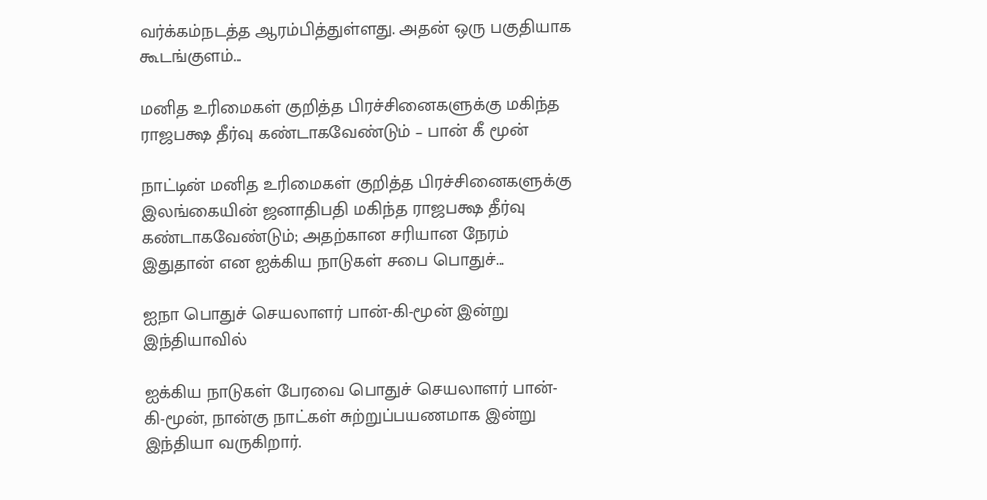வர்க்கம்நடத்த ஆரம்பித்துள்ளது. அதன் ஒரு பகுதியாக கூடங்குளம்...

மனித உரிமைகள் குறித்த பிரச்சினைகளுக்கு மகிந்த ராஜபக்ஷ தீர்வு கண்டாகவேண்டும் – பான் கீ மூன்

நாட்டின் மனித உரிமைகள் குறித்த பிரச்சினைகளுக்கு இலங்கையின் ஜனாதிபதி மகிந்த ராஜபக்ஷ தீர்வு கண்டாகவேண்டும்; அதற்கான சரியான நேரம் இதுதான் என ஐக்கிய நாடுகள் சபை பொதுச்...

ஐநா பொதுச் செயலாளர் பான்-கி-மூன் இன்று இந்தியாவில்

ஐக்கிய நாடுகள் பேரவை பொதுச் செயலாளர் பான்-கி-மூன், நான்கு நாட்கள் சுற்றுப்பயணமாக இன்று இந்தியா வருகிறார்.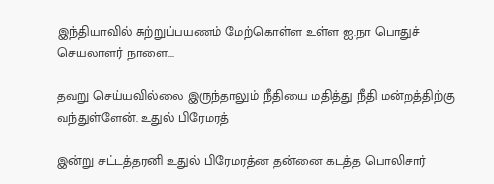இந்தியாவில் சுற்றுப்பயணம் மேற்கொள்ள உள்ள ஐ.நா பொதுச் செயலாளர் நாளை...

தவறு செய்யவில்லை இருந்தாலும் நீதியை மதித்து நீதி மன்றத்திற்கு வந்துள்ளேன். உதுல் பிரேமரத்

இன்று சட்டத்தரனி உதுல் பிரேமரத்ன தன்னை கடத்த பொலிசார்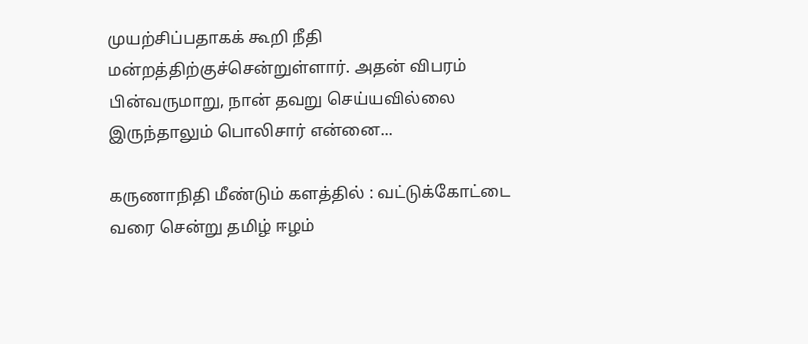முயற்சிப்பதாகக் கூறி நீதி மன்றத்திற்குச்சென்றுள்ளார். அதன் விபரம் பின்வருமாறு, நான் தவறு செய்யவில்லை இருந்தாலும் பொலிசார் என்னை...

கருணாநிதி மீண்டும் களத்தில் : வட்டுக்கோட்டை வரை சென்று தமிழ் ஈழம்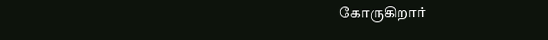கோருகிறார்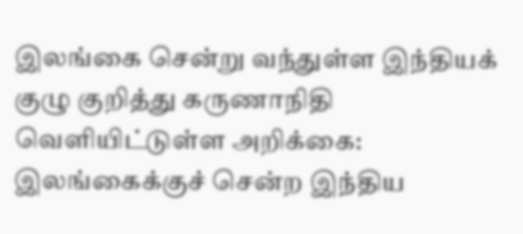இலங்கை சென்று வந்துள்ள இந்தியக் குழு குறித்து கருணாநிதி வெளியிட்டுள்ள அறிக்கை: இலங்கைக்குச் சென்ற இந்திய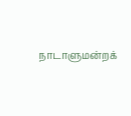நாடாளுமன்றக்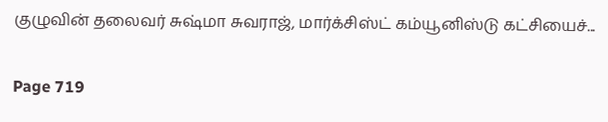குழுவின் தலைவர் சுஷ்மா சுவராஜ், மார்க்சிஸ்ட் கம்யூனிஸ்டு கட்சியைச்...

Page 719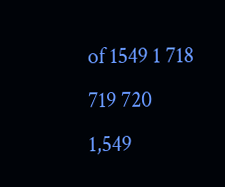of 1549 1 718 719 720 1,549